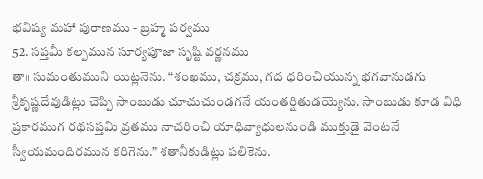భవిష్య మహా పురాణము - బ్రహ్మ పర్వము
52. సప్తమీ కల్పమున సూర్యపూజా సృష్టి వర్ణనము
తా॥ సుమంతుముని యిట్లనెను. “శంఖము, చక్రము, గద ధరించియున్న భగవానుడగు శ్రీకృష్ణదేవుడిట్లు చెప్పి సాంబుడు చూచుచుండగనే యంతర్షితుడయ్యెను. సాంబుడు కూడ విధి ప్రకారముగ రథసప్తమి వ్రతము నాచరించి యాధివ్యాధులనుండి ముక్తుడై వెంటనే స్వీయమందిరమున కరిగెను.” శతానీకుడిట్లు పలికెను.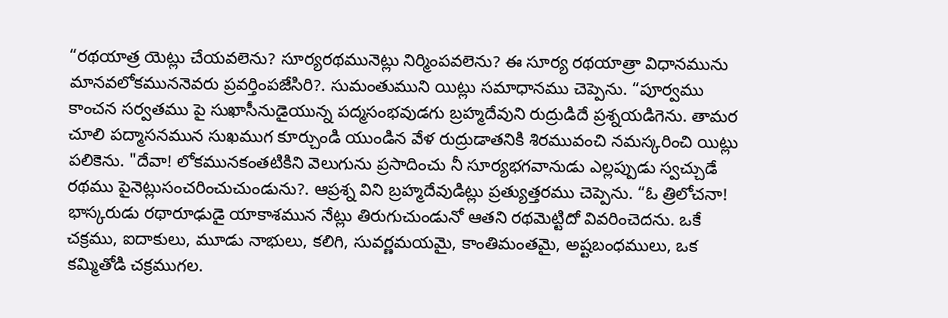“రథయాత్ర యెట్లు చేయవలెను? సూర్యరథమునెట్లు నిర్మింపవలెను? ఈ సూర్య రథయాత్రా విధానమును మానవలోకముననెవరు ప్రవర్తింపజేసిరి?. సుమంతుముని యిట్లు సమాధానము చెప్పెను. “పూర్వము కాంచన సర్వతము పై సుఖాసీనుడైయున్న పద్మసంభవుడగు బ్రహ్మదేవుని రుద్రుడిదే ప్రశ్నయడిగెను. తామర చూలి పద్మాసనమున సుఖముగ కూర్చుండి యుండిన వేళ రుద్రుడాతనికి శిరమువంచి నమస్కరించి యిట్లు పలికెను. "దేవా! లోకమునకంతటికిని వెలుగును ప్రసాదించు నీ సూర్యభగవానుడు ఎల్లప్పుడు స్వచ్చుడే రథము పైనెట్లుసంచరించుచుండును?. ఆప్రశ్న విని బ్రహ్మదేవుడిట్లు ప్రత్యుత్తరము చెప్పెను. “ఓ త్రిలోచనా! భాస్కరుడు రథారూఢుడై యాకాశమున నేట్లు తిరుగుచుండునో ఆతని రథమెట్టిదో వివరించెదను. ఒకే చక్రము, ఐదాకులు, మూడు నాభులు, కలిగి, సువర్ణమయమై, కాంతిమంతమై, అష్టబంధములు, ఒక కమ్మితోడి చక్రముగల.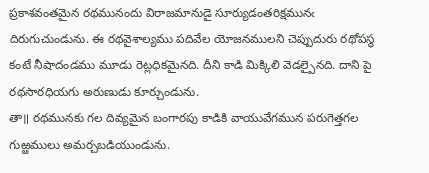ప్రకాశవంతమైన రథమునందు విరాజమానుడై సూర్యుడంతరిక్షమునఁ దిరుగుచుండును. ఈ రథవైశాల్యము పదివేల యోజనములని చెప్పుదురు రథోపస్థ కంటే నీషాదండము మూడు రెట్లధికమైనది. దీని కాడి మిక్కిలి వెడల్పైనది. దాని పై రథసారధియగు అరుణుడు కూర్చుండును.
తా॥ రథమునకు గల దివ్యమైన బంగారపు కాడికి వాయువేగమున పరుగెత్తగల గుఱ్ఱములు అమర్చబడియుండును.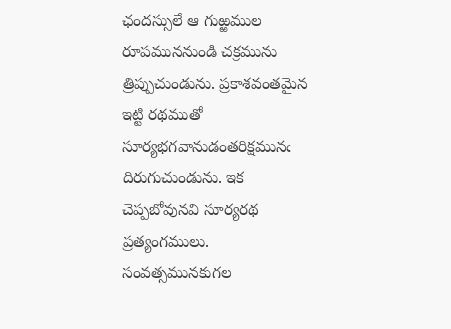ఛందస్సులే ఆ గుఱ్ఱముల రూపముననుండి చక్రమును త్రిప్పుచుండును. ప్రకాశవంతమైన ఇట్టి రథముతో సూర్యభగవానుడంతరిక్షమునఁ దిరుగుచుండును. ఇక చెప్పబోవునవి సూర్యరథ ప్రత్యంగములు. సంవత్సమునకుగల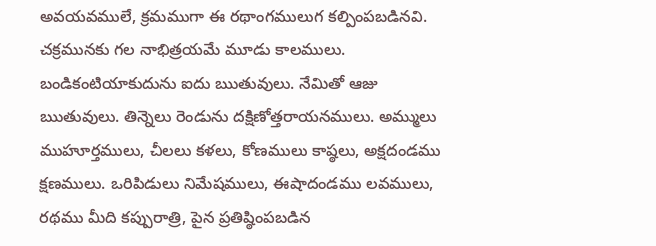అవయవములే, క్రమముగా ఈ రథాంగములుగ కల్పింపబడినవి. చక్రమునకు గల నాభిత్రయమే మూడు కాలములు. బండికంటియాకుదును ఐదు ఋతువులు. నేమితో ఆజు ఋతువులు. తిన్నెలు రెండును దక్షిణోత్తరాయనములు. అమ్ములు ముహూర్తములు, చీలలు కళలు, కోణములు కాష్ఠలు, అక్షదండము క్షణములు. ఒరిపిడులు నిమేషములు, ఈషాదండము లవములు, రథము మీది కప్పురాత్రి, పైన ప్రతిష్ఠింపబడిన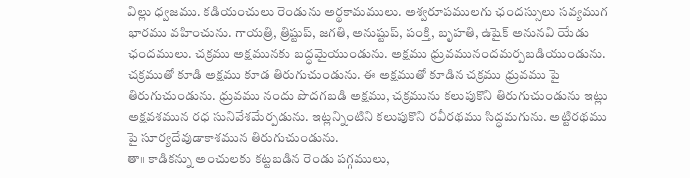విల్లు ధ్వజము. కడియంచులు రెండును అర్థకామములు. అశ్వరూపములగు ఛందస్సులు సవ్యముగ భారము వహించును. గాయత్రి, త్రిష్టుప్, జగతి, అనుష్టుప్, పంక్తి, బృహతి, ఉషైక్ అనునవి యేడు ఛందములు. చక్రము అక్షమునకు బద్ధమైయుండును. అక్షము ధ్రువమునందమర్పబడియుండును. చక్రముతో కూడి అక్షము కూడ తిరుగుచుండును. ఈ అక్షముతో కూడిన చక్రము ధ్రువము పై తిరుగుచుండును. ధ్రువము నందు పొదగబడి అక్షము, చక్రమును కలుపుకొని తిరుగుచుండును ఇట్లు అక్షవశమున రధ సునివేశమేర్పడును. ఇట్లన్నింటిని కలుపుకొని రవీరథము సిద్ధమగును. అట్టిరథము పై సూర్యదేవుడాకాశమున తిరుగుచుండును.
తా॥ కాడికన్ను అంచులకు కట్టబడిన రెండు పగ్గములు,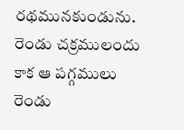రథమునకుండును. రెండు చక్రములందు కాక ఆ పగ్గములు రెండు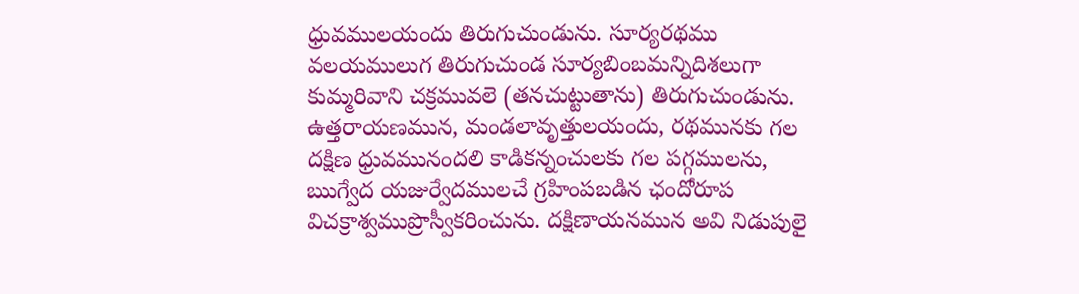ధ్రువములయందు తిరుగుచుండును. సూర్యరథము వలయములుగ తిరుగుచుండ సూర్యబింబమన్నిదిశలుగా కుమ్మరివాని చక్రమువలె (తనచుట్టుతాను) తిరుగుచుండును. ఉత్తరాయణమున, మండలావృత్తులయందు, రథమునకు గల దక్షిణ ధ్రువమునందలి కాడికన్నంచులకు గల పగ్గములను, ఋగ్వేద యజుర్వేదములచే గ్రహింపబడిన ఛందోరూప విచక్రాశ్వముప్రొస్వీకరించును. దక్షిణాయనమున అవి నిడుపులై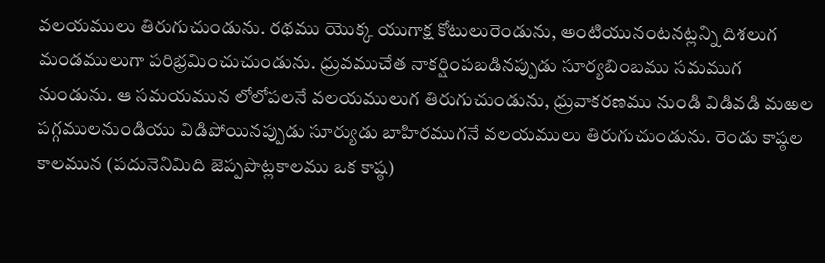వలయములు తిరుగుచుండును. రథము యొక్క యుగాక్ష కోటులురెండును, అంటియునంటనట్లన్ని దిశలుగ మండములుగా పరిభ్రమించుచుండును. ధ్రువముచేత నాకర్షింపబడినప్పుడు సూర్యబింబము సమముగ నుండును. ఆ సమయమున లోలోపలనే వలయములుగ తిరుగుచుండును, ధ్రువాకరణము నుండి విడివడి మఱల పగ్గములనుండియు విడిపోయినప్పుడు సూర్యుడు బాహిరముగనే వలయములు తిరుగుచుండును. రెండు కాష్ఠల కాలమున (పదునెనిమిది జెప్పపొట్లకాలము ఒక కాష్ఠ)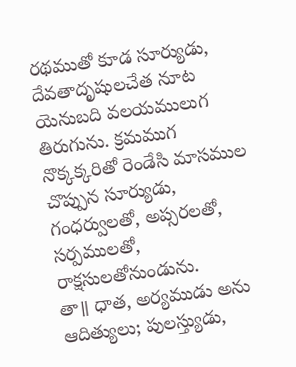రథముతో కూడ సూర్యుడు, దేవతాదృషులచేత నూట యెనుబది వలయములుగ తిరుగును. క్రమముగ నొక్కక్కరితో రెండేసి మాసముల చొప్పున సూర్యుడు, గంధర్వులతో, అప్సరలతో, సర్పములతో, రాక్షసులతోనుండును.
తా॥ ధాత, అర్యముడు అను ఆదిత్యులు; పులస్త్యుడు,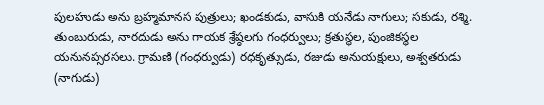పులహుడు అను బ్రహ్మమానస పుత్రులు; ఖండకుడు, వాసుకి యనేడు నాగులు; సకుడు, రశ్మి. తుంబురుడు, నారదుడు అను గాయక శ్రేష్ఠలగు గంధర్వులు; క్రతుస్థల, పుంజికస్థల యనునప్సరసలు. గ్రామణి (గంధర్వుడు) రధకృత్సుడు, రజుడు అనుయక్షులు, అశ్వతరుడు (నాగుడు)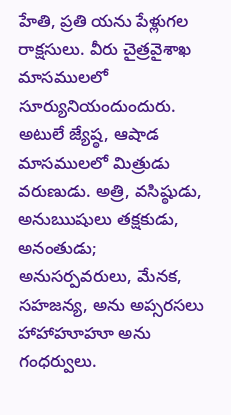హేతి, ప్రతి యను పేళ్లుగల రాక్షసులు. వీరు చైత్రవైశాఖ మాసములలో సూర్యునియందుందురు. అటులే జ్యేష్ఠ, ఆషాడ మాసములలో మిత్రుడు వరుణుడు. అత్రి, వసిష్ఠుడు, అనుఋషులు తక్షకుడు, అనంతుడు; అనుసర్పవరులు, మేనక, సహజన్య, అను అప్సరసలు హాహాహూహూ అను గంధర్వులు.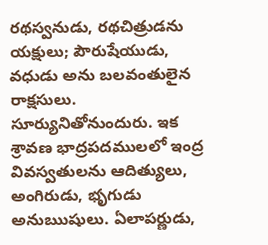రథస్వనుడు, రథచిత్రుడను యక్షులు; పౌరుషేయుడు, వధుడు అను బలవంతులైన రాక్షసులు. సూర్యునితోనుందురు. ఇక శ్రావణ భాద్రపదములలో ఇంద్ర వివస్వతులను ఆదిత్యులు, అంగిరుడు, భృగుడు అనుఋషులు. ఏలాపర్ణుడు,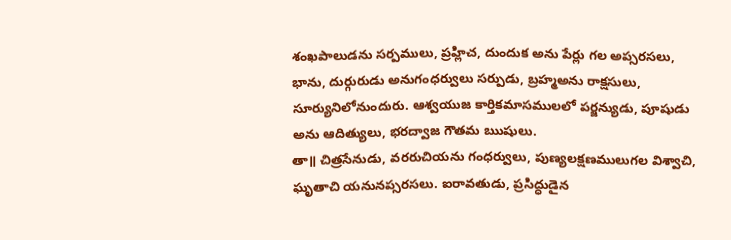శంఖపాలుడను సర్పములు, ప్రహ్లిచ, దుందుక అను పేర్లు గల అప్సరసలు, భాను, దుర్గురుడు అనుగంధర్వులు సర్పుడు, బ్రహ్మఅను రాక్షసులు, సూర్యునిలోనుందురు. ఆశ్వయుజ కార్తికమాసములలో పర్జన్యుడు, పూషుడు అను ఆదిత్యులు, భరద్వాజ గౌతమ ఋషులు.
తా॥ చిత్రసేనుడు, వరరుచియను గంధర్వులు, పుణ్యలక్షణములుగల విశ్వాచి, ఘృతాచి యనునప్సరసలు. ఐరావతుడు, ప్రసిద్ధుడైన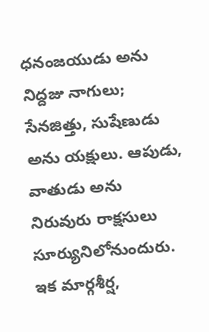ధనంజయుడు అను నిద్దజు నాగులు; సేనజిత్తు, సుషేణుడు అను యక్షులు. ఆపుడు, వాతుడు అను నిరువురు రాక్షసులు సూర్యునిలోనుందురు. ఇక మార్గశీర్ష,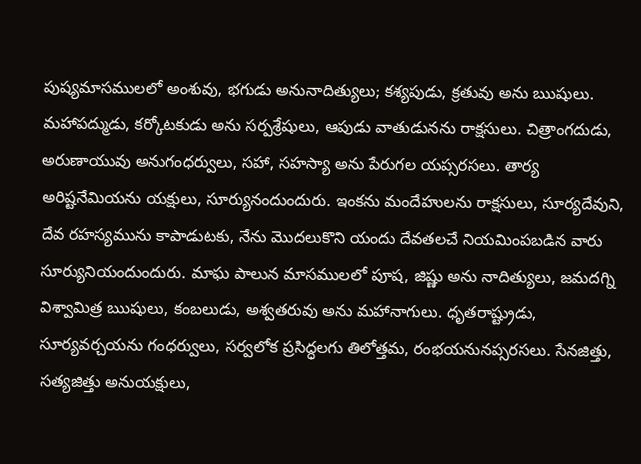పుష్యమాసములలో అంశువు, భగుడు అనునాదిత్యులు; కశ్యపుడు, క్రతువు అను ఋషులు. మహాపద్ముడు, కర్కోటకుడు అను సర్పశ్రేషులు, ఆపుడు వాతుడునను రాక్షసులు. చిత్రాంగదుడు, అరుణాయువు అనుగంధర్వులు, సహా, సహస్యా అను పేరుగల యప్సరసలు. తార్య అరిష్టనేమియను యక్షులు, సూర్యునందుందురు. ఇంకను మందేహులను రాక్షసులు, సూర్యదేవుని, దేవ రహస్యమును కాపాడుటకు, నేను మొదలుకొని యందు దేవతలచే నియమింపబడిన వారు సూర్యునియందుందురు. మాఘ పాలున మాసములలో పూష, జిష్ణు అను నాదిత్యులు, జమదగ్ని విశ్వామిత్ర ఋషులు, కంబలుడు, అశ్వతరువు అను మహానాగులు. ధృతరాష్ట్రుడు, సూర్యవర్చయను గంధర్వులు, సర్వలోక ప్రసిద్ధలగు తిలోత్తమ, రంభయనునప్సరసలు. సేనజిత్తు, సత్యజిత్తు అనుయక్షులు,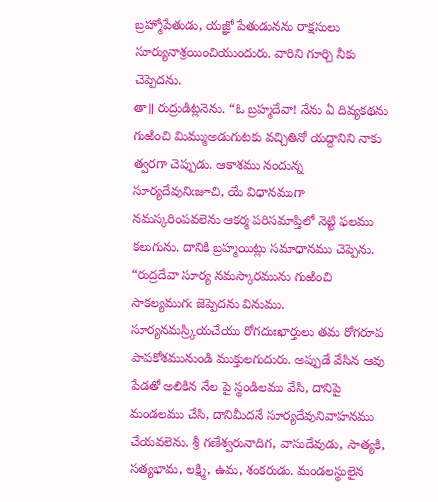బ్రహ్మోపేతుడు, యజ్ఞో పేతుడునను రాక్షసులు సూర్యునాశ్రయించియుందురు. వారిని గూర్చి నీకు చెప్పెదను.
తా॥ రుద్రుడిట్లనెను. “ఓ బ్రహ్మదేవా! నేను ఏ దివ్యకథను గుఱించి మిమ్ముఅడుగుటకు వచ్చితినో యద్దానిని నాకు త్వరగా చెప్పుడు. ఆకాశము నందున్న సూర్యదేవునిఁజూచి, యే విధానముగా నమస్కరింపవలెను ఆకర్మ పరిసమాప్తిలో నెట్టి ఫలము కలుగును. దానికి బ్రహ్మయిట్లు సమాధానము చెప్పెను. “రుద్రదేవా సూర్య నమస్కారమును గుఱించి సాకల్యముగఁ జెప్పెదను వినుము. సూర్యనమస్ర్కియచేయు రోగదుఃఖార్తులు తమ రోగరూప పాపకోశమునుండి ముక్తులగుదురు. అప్పుడే వేసిన ఆవు పేడతో అలికిన నేల పై స్థండిలము వేసి, దానిపై మండలము చేసి, దానిమీదనే సూర్యదేవునివాహనము చేయవలెను. శ్రీ గణేశ్వరునాదిగ, వాసుదేవుడు, సాత్యకి, సత్యభామ, లక్ష్మి, ఉమ, శంకరుడు. మండలస్థులైన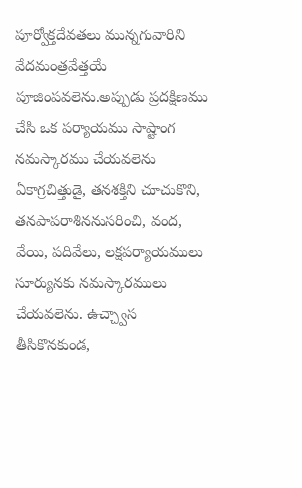పూర్వోక్తదేవతలు మున్నగువారిని వేదమంత్రవేత్తయే పూజింపవలెను.అప్పుడు ప్రదక్షిణము చేసి ఒక పర్యాయము సాష్టాంగ నమస్కారము చేయవలెను ఏకాగ్రచిత్తుడై, తనశక్తిని చూచుకొని, తనపాపరాశిననుసరించి, వంద, వేయి, పదివేలు, లక్షపర్యాయములు సూర్యునకు నమస్కారములు చేయవలెను. ఉచ్చ్వాస తీసికొనకుండ,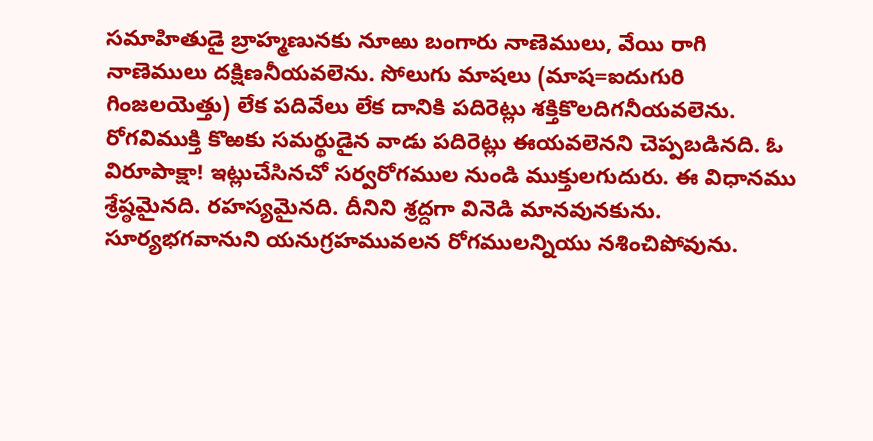సమాహితుడై బ్రాహ్మణునకు నూఱు బంగారు నాణెములు, వేయి రాగి నాణెములు దక్షిణనీయవలెను. సోలుగు మాషలు (మాష=ఐదుగురి గింజలయెత్తు) లేక పదివేలు లేక దానికి పదిరెట్లు శక్తికొలదిగనీయవలెను. రోగవిముక్తి కొఱకు సమర్థుడైన వాడు పదిరెట్లు ఈయవలెనని చెప్పబడినది. ఓ విరూపాక్షా! ఇట్లుచేసినచో సర్వరోగముల నుండి ముక్తులగుదురు. ఈ విధానము శ్రేష్ఠమైనది. రహస్యమైనది. దీనిని శ్రద్దగా వినెడి మానవునకును. సూర్యభగవానుని యనుగ్రహమువలన రోగములన్నియు నశించిపోవును.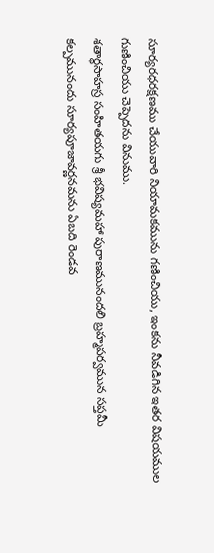సూర్యరధరక్షణము చేయువారి నియామకమును గణించియు, ఇంకను నీవడిగిన ఇతర విషయముల గుణించియు చెప్పెదను వినుము.
శతార్థసాహస్ర సంహితయగు శ్రీ భవిష్యమహా పురాణమునందలి బ్రహ్మపర్వమున సప్తమీ కల్పమునందు సూర్యపూజావర్ణనమను ఏబది రెండవ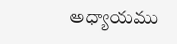అధ్యాయము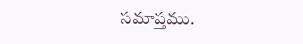సమాప్తము.